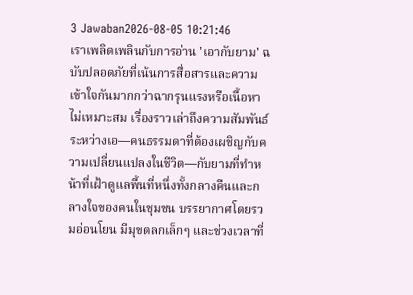3 Jawaban2026-08-05 10:21:46
เราเพลิดเพลินกับการอ่าน 'เอากับยาม' ฉบับปลอดภัยที่เน้นการสื่อสารและความเข้าใจกันมากกว่าฉากรุนแรงหรือเนื้อหาไม่เหมาะสม เรื่องราวเล่าถึงความสัมพันธ์ระหว่างเอ—คนธรรมดาที่ต้องเผชิญกับความเปลี่ยนแปลงในชีวิต—กับยามที่ทำหน้าที่เฝ้าดูแลพื้นที่หนึ่งทั้งกลางคืนและกลางใจของคนในชุมชน บรรยากาศโดยรวมอ่อนโยน มีมุขตลกเล็กๆ และช่วงเวลาที่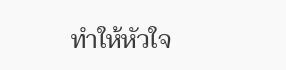ทำให้หัวใจ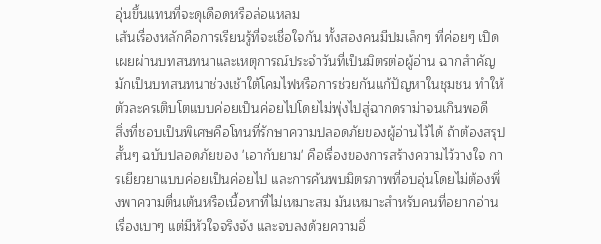อุ่นขึ้นแทนที่จะดุเดือดหรือล่อแหลม
เส้นเรื่องหลักคือการเรียนรู้ที่จะเชื่อใจกัน ทั้งสองคนมีปมเล็กๆ ที่ค่อยๆ เปิดเผยผ่านบทสนทนาและเหตุการณ์ประจำวันที่เป็นมิตรต่อผู้อ่าน ฉากสำคัญมักเป็นบทสนทนาช่วงเช้าใต้โคมไฟหรือการช่วยกันแก้ปัญหาในชุมชน ทำให้ตัวละครเติบโตแบบค่อยเป็นค่อยไปโดยไม่พุ่งไปสู่ฉากดราม่าจนเกินพอดี
สิ่งที่ชอบเป็นพิเศษคือโทนที่รักษาความปลอดภัยของผู้อ่านไว้ได้ ถ้าต้องสรุปสั้นๆ ฉบับปลอดภัยของ 'เอากับยาม' คือเรื่องของการสร้างความไว้วางใจ การเยียวยาแบบค่อยเป็นค่อยไป และการค้นพบมิตรภาพที่อบอุ่นโดยไม่ต้องพึ่งพาความตื่นเต้นหรือเนื้อหาที่ไม่เหมาะสม มันเหมาะสำหรับคนที่อยากอ่านเรื่องเบาๆ แต่มีหัวใจจริงจัง และจบลงด้วยความอิ่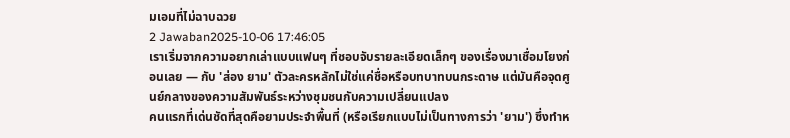มเอมที่ไม่ฉาบฉวย
2 Jawaban2025-10-06 17:46:05
เราเริ่มจากความอยากเล่าแบบแฟนๆ ที่ชอบจับรายละเอียดเล็กๆ ของเรื่องมาเชื่อมโยงก่อนเลย — กับ 'ส่อง ยาม' ตัวละครหลักไม่ใช่แค่ชื่อหรือบทบาทบนกระดาษ แต่มันคือจุดศูนย์กลางของความสัมพันธ์ระหว่างชุมชนกับความเปลี่ยนแปลง
คนแรกที่เด่นชัดที่สุดคือยามประจำพื้นที่ (หรือเรียกแบบไม่เป็นทางการว่า 'ยาม') ซึ่งทำห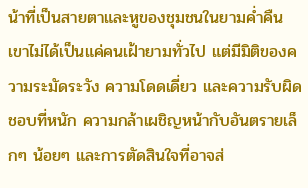น้าที่เป็นสายตาและหูของชุมชนในยามค่ำคืน เขาไม่ได้เป็นแค่คนเฝ้ายามทั่วไป แต่มีมิติของความระมัดระวัง ความโดดเดี่ยว และความรับผิดชอบที่หนัก ความกล้าเผชิญหน้ากับอันตรายเล็กๆ น้อยๆ และการตัดสินใจที่อาจส่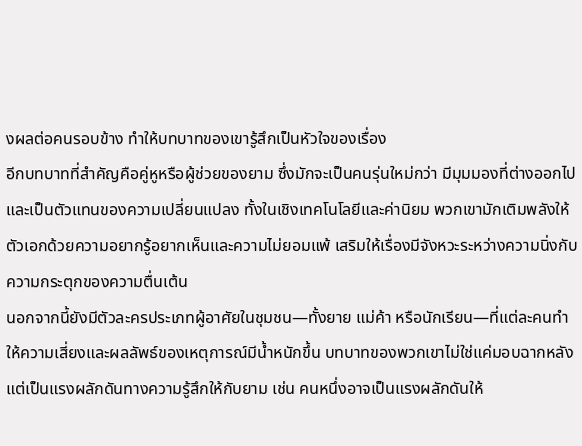งผลต่อคนรอบข้าง ทำให้บทบาทของเขารู้สึกเป็นหัวใจของเรื่อง
อีกบทบาทที่สำคัญคือคู่หูหรือผู้ช่วยของยาม ซึ่งมักจะเป็นคนรุ่นใหม่กว่า มีมุมมองที่ต่างออกไปและเป็นตัวแทนของความเปลี่ยนแปลง ทั้งในเชิงเทคโนโลยีและค่านิยม พวกเขามักเติมพลังให้ตัวเอกด้วยความอยากรู้อยากเห็นและความไม่ยอมแพ้ เสริมให้เรื่องมีจังหวะระหว่างความนิ่งกับความกระตุกของความตื่นเต้น
นอกจากนี้ยังมีตัวละครประเภทผู้อาศัยในชุมชน—ทั้งยาย แม่ค้า หรือนักเรียน—ที่แต่ละคนทำให้ความเสี่ยงและผลลัพธ์ของเหตุการณ์มีน้ำหนักขึ้น บทบาทของพวกเขาไม่ใช่แค่มอบฉากหลัง แต่เป็นแรงผลักดันทางความรู้สึกให้กับยาม เช่น คนหนึ่งอาจเป็นแรงผลักดันให้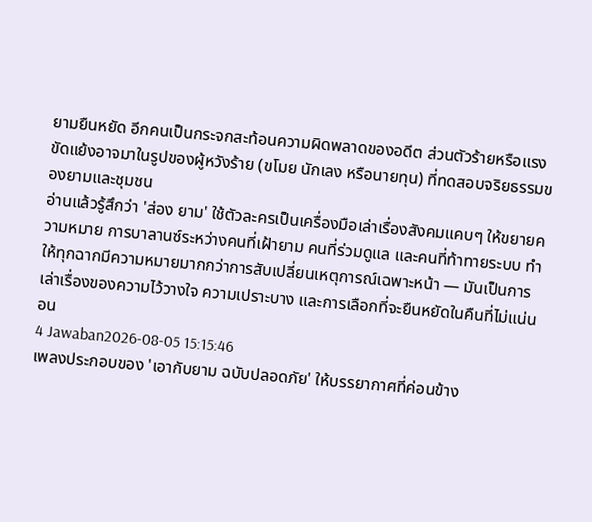ยามยืนหยัด อีกคนเป็นกระจกสะท้อนความผิดพลาดของอดีต ส่วนตัวร้ายหรือแรงขัดแย้งอาจมาในรูปของผู้หวังร้าย (ขโมย นักเลง หรือนายทุน) ที่ทดสอบจริยธรรมของยามและชุมชน
อ่านแล้วรู้สึกว่า 'ส่อง ยาม' ใช้ตัวละครเป็นเครื่องมือเล่าเรื่องสังคมแคบๆ ให้ขยายความหมาย การบาลานซ์ระหว่างคนที่เฝ้ายาม คนที่ร่วมดูแล และคนที่ท้าทายระบบ ทำให้ทุกฉากมีความหมายมากกว่าการสับเปลี่ยนเหตุการณ์เฉพาะหน้า — มันเป็นการเล่าเรื่องของความไว้วางใจ ความเปราะบาง และการเลือกที่จะยืนหยัดในคืนที่ไม่แน่นอน
4 Jawaban2026-08-05 15:15:46
เพลงประกอบของ 'เอากับยาม ฉบับปลอดภัย' ให้บรรยากาศที่ค่อนข้าง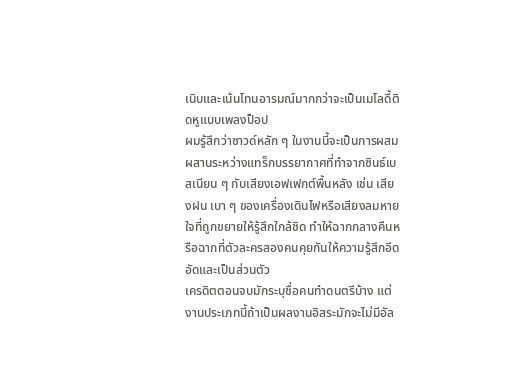เนิบและเน้นโทนอารมณ์มากกว่าจะเป็นเมโลดี้ติดหูแบบเพลงป็อป
ผมรู้สึกว่าซาวด์หลัก ๆ ในงานนี้จะเป็นการผสมผสานระหว่างแทร็กบรรยากาศที่ทำจากซินธ์เบสเนียน ๆ กับเสียงเอฟเฟกต์พื้นหลัง เช่น เสียงฝน เบา ๆ ของเครื่องเดินไฟหรือเสียงลมหายใจที่ถูกขยายให้รู้สึกใกล้ชิด ทำให้ฉากกลางคืนหรือฉากที่ตัวละครสองคนคุยกันให้ความรู้สึกอึดอัดและเป็นส่วนตัว
เครดิตตอนจบมักระบุชื่อคนทำดนตรีบ้าง แต่งานประเภทนี้ถ้าเป็นผลงานอิสระมักจะไม่มีอัล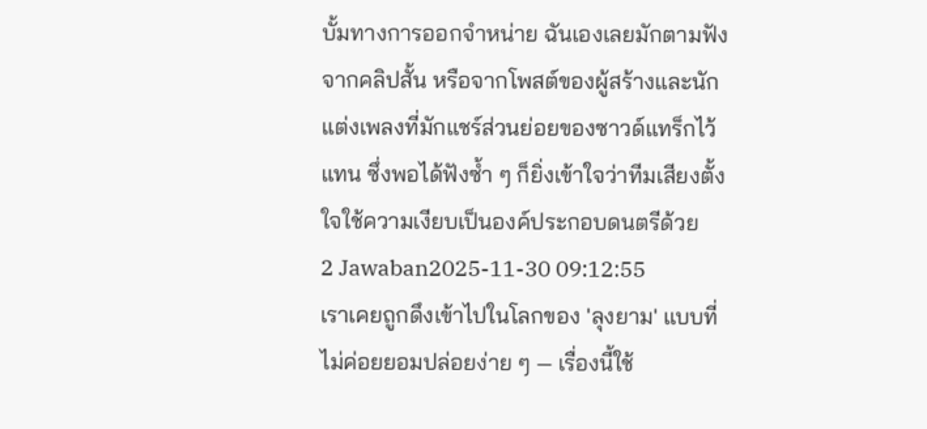บั้มทางการออกจำหน่าย ฉันเองเลยมักตามฟังจากคลิปสั้น หรือจากโพสต์ของผู้สร้างและนักแต่งเพลงที่มักแชร์ส่วนย่อยของซาวด์แทร็กไว้แทน ซึ่งพอได้ฟังซ้ำ ๆ ก็ยิ่งเข้าใจว่าทีมเสียงตั้งใจใช้ความเงียบเป็นองค์ประกอบดนตรีด้วย
2 Jawaban2025-11-30 09:12:55
เราเคยถูกดึงเข้าไปในโลกของ 'ลุงยาม' แบบที่ไม่ค่อยยอมปล่อยง่าย ๆ — เรื่องนี้ใช้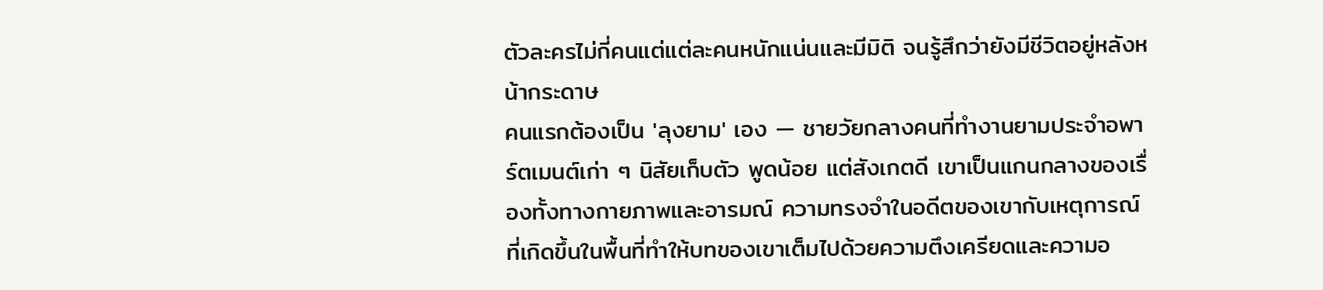ตัวละครไม่กี่คนแต่แต่ละคนหนักแน่นและมีมิติ จนรู้สึกว่ายังมีชีวิตอยู่หลังหน้ากระดาษ
คนแรกต้องเป็น 'ลุงยาม' เอง — ชายวัยกลางคนที่ทำงานยามประจำอพาร์ตเมนต์เก่า ๆ นิสัยเก็บตัว พูดน้อย แต่สังเกตดี เขาเป็นแกนกลางของเรื่องทั้งทางกายภาพและอารมณ์ ความทรงจำในอดีตของเขากับเหตุการณ์ที่เกิดขึ้นในพื้นที่ทำให้บทของเขาเต็มไปด้วยความตึงเครียดและความอ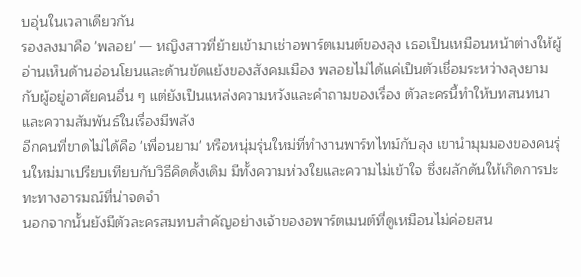บอุ่นในเวลาเดียวกัน
รองลงมาคือ 'พลอย' — หญิงสาวที่ย้ายเข้ามาเช่าอพาร์ตเมนต์ของลุง เธอเป็นเหมือนหน้าต่างให้ผู้อ่านเห็นด้านอ่อนโยนและด้านขัดแย้งของสังคมเมือง พลอยไม่ได้แค่เป็นตัวเชื่อมระหว่างลุงยามกับผู้อยู่อาศัยคนอื่น ๆ แต่ยังเป็นแหล่งความหวังและคำถามของเรื่อง ตัวละครนี้ทำให้บทสนทนาและความสัมพันธ์ในเรื่องมีพลัง
อีกคนที่ขาดไม่ได้คือ 'เพื่อนยาม' หรือหนุ่มรุ่นใหม่ที่ทำงานพาร์ทไทม์กับลุง เขานำมุมมองของคนรุ่นใหม่มาเปรียบเทียบกับวิธีคิดดั้งเดิม มีทั้งความห่วงใยและความไม่เข้าใจ ซึ่งผลักดันให้เกิดการปะทะทางอารมณ์ที่น่าจดจำ
นอกจากนั้นยังมีตัวละครสมทบสำคัญอย่างเจ้าของอพาร์ตเมนต์ที่ดูเหมือนไม่ค่อยสน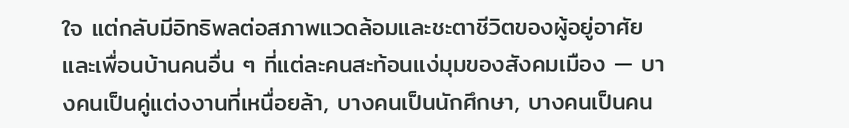ใจ แต่กลับมีอิทธิพลต่อสภาพแวดล้อมและชะตาชีวิตของผู้อยู่อาศัย และเพื่อนบ้านคนอื่น ๆ ที่แต่ละคนสะท้อนแง่มุมของสังคมเมือง — บางคนเป็นคู่แต่งงานที่เหนื่อยล้า, บางคนเป็นนักศึกษา, บางคนเป็นคน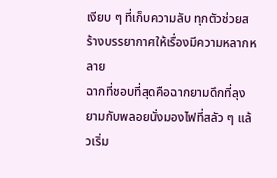เงียบ ๆ ที่เก็บความลับ ทุกตัวช่วยสร้างบรรยากาศให้เรื่องมีความหลากหลาย
ฉากที่ชอบที่สุดคือฉากยามดึกที่ลุงยามกับพลอยนั่งมองไฟที่สลัว ๆ แล้วเริ่ม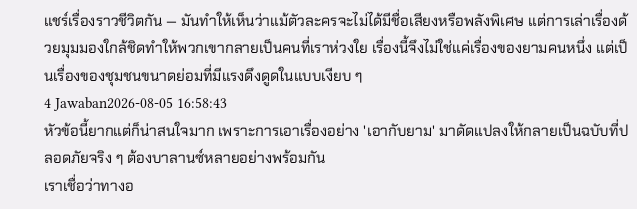แชร์เรื่องราวชีวิตกัน — มันทำให้เห็นว่าแม้ตัวละครจะไม่ได้มีชื่อเสียงหรือพลังพิเศษ แต่การเล่าเรื่องด้วยมุมมองใกล้ชิดทำให้พวกเขากลายเป็นคนที่เราห่วงใย เรื่องนี้จึงไม่ใช่แค่เรื่องของยามคนหนึ่ง แต่เป็นเรื่องของชุมชนขนาดย่อมที่มีแรงดึงดูดในแบบเงียบ ๆ
4 Jawaban2026-08-05 16:58:43
หัวข้อนี้ยากแต่ก็น่าสนใจมาก เพราะการเอาเรื่องอย่าง 'เอากับยาม' มาดัดแปลงให้กลายเป็นฉบับที่ปลอดภัยจริง ๆ ต้องบาลานซ์หลายอย่างพร้อมกัน
เราเชื่อว่าทางอ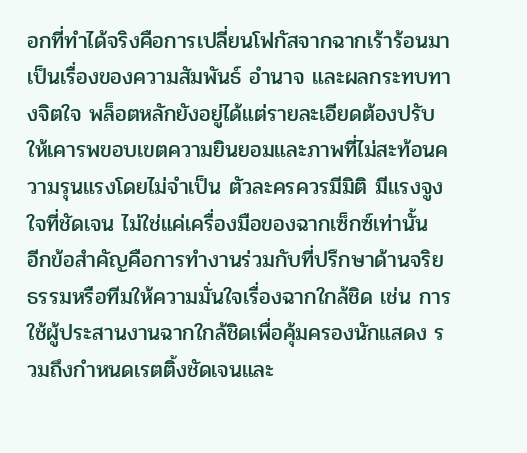อกที่ทำได้จริงคือการเปลี่ยนโฟกัสจากฉากเร้าร้อนมาเป็นเรื่องของความสัมพันธ์ อำนาจ และผลกระทบทางจิตใจ พล็อตหลักยังอยู่ได้แต่รายละเอียดต้องปรับให้เคารพขอบเขตความยินยอมและภาพที่ไม่สะท้อนความรุนแรงโดยไม่จำเป็น ตัวละครควรมีมิติ มีแรงจูงใจที่ชัดเจน ไม่ใช่แค่เครื่องมือของฉากเซ็กซ์เท่านั้น
อีกข้อสำคัญคือการทำงานร่วมกับที่ปรึกษาด้านจริยธรรมหรือทีมให้ความมั่นใจเรื่องฉากใกล้ชิด เช่น การใช้ผู้ประสานงานฉากใกล้ชิดเพื่อคุ้มครองนักแสดง รวมถึงกำหนดเรตติ้งชัดเจนและ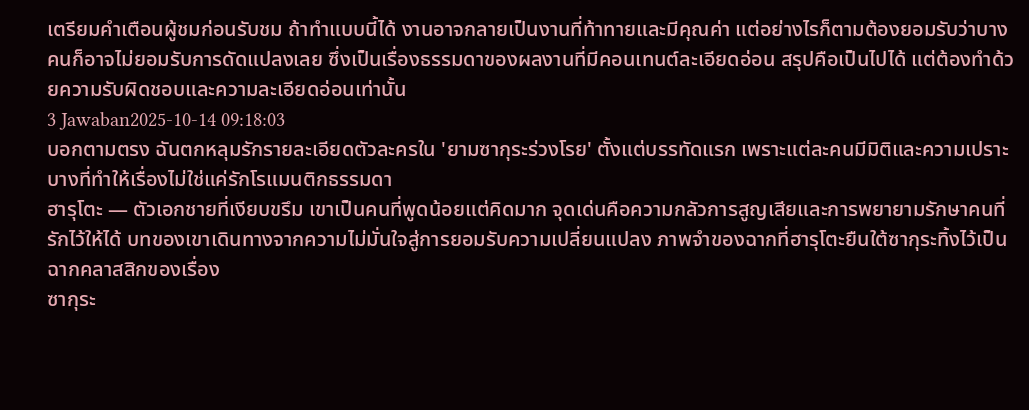เตรียมคำเตือนผู้ชมก่อนรับชม ถ้าทำแบบนี้ได้ งานอาจกลายเป็นงานที่ท้าทายและมีคุณค่า แต่อย่างไรก็ตามต้องยอมรับว่าบางคนก็อาจไม่ยอมรับการดัดแปลงเลย ซึ่งเป็นเรื่องธรรมดาของผลงานที่มีคอนเทนต์ละเอียดอ่อน สรุปคือเป็นไปได้ แต่ต้องทำด้วยความรับผิดชอบและความละเอียดอ่อนเท่านั้น
3 Jawaban2025-10-14 09:18:03
บอกตามตรง ฉันตกหลุมรักรายละเอียดตัวละครใน 'ยามซากุระร่วงโรย' ตั้งแต่บรรทัดแรก เพราะแต่ละคนมีมิติและความเปราะบางที่ทำให้เรื่องไม่ใช่แค่รักโรแมนติกธรรมดา
ฮารุโตะ — ตัวเอกชายที่เงียบขรึม เขาเป็นคนที่พูดน้อยแต่คิดมาก จุดเด่นคือความกลัวการสูญเสียและการพยายามรักษาคนที่รักไว้ให้ได้ บทของเขาเดินทางจากความไม่มั่นใจสู่การยอมรับความเปลี่ยนแปลง ภาพจำของฉากที่ฮารุโตะยืนใต้ซากุระทิ้งไว้เป็นฉากคลาสสิกของเรื่อง
ซากุระ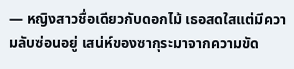— หญิงสาวชื่อเดียวกับดอกไม้ เธอสดใสแต่มีความลับซ่อนอยู่ เสน่ห์ของซากุระมาจากความขัด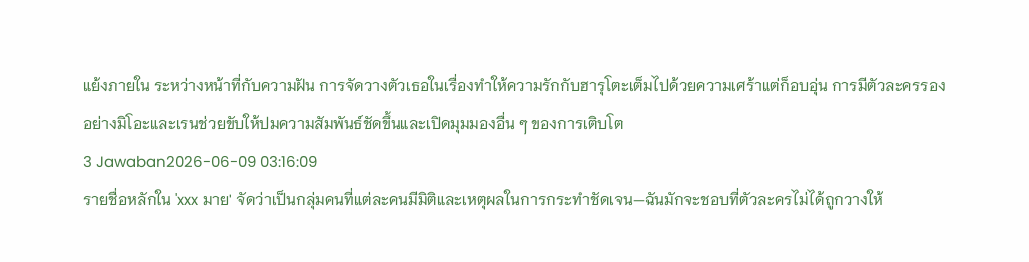แย้งภายใน ระหว่างหน้าที่กับความฝัน การจัดวางตัวเธอในเรื่องทำให้ความรักกับฮารุโตะเต็มไปด้วยความเศร้าแต่ก็อบอุ่น การมีตัวละครรองอย่างมิโอะและเรนช่วยขับให้ปมความสัมพันธ์ชัดขึ้นและเปิดมุมมองอื่น ๆ ของการเติบโต
3 Jawaban2026-06-09 03:16:09
รายชื่อหลักใน 'xxx มาย' จัดว่าเป็นกลุ่มคนที่แต่ละคนมีมิติและเหตุผลในการกระทำชัดเจน—ฉันมักจะชอบที่ตัวละครไม่ได้ถูกวางให้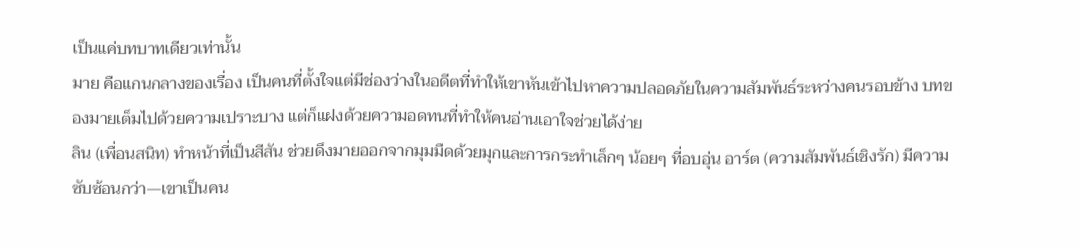เป็นแค่บทบาทเดียวเท่านั้น
มาย คือแกนกลางของเรื่อง เป็นคนที่ตั้งใจแต่มีช่องว่างในอดีตที่ทำให้เขาหันเข้าไปหาความปลอดภัยในความสัมพันธ์ระหว่างคนรอบข้าง บทของมายเต็มไปด้วยความเปราะบาง แต่ก็แฝงด้วยความอดทนที่ทำให้คนอ่านเอาใจช่วยได้ง่าย
ลิน (เพื่อนสนิท) ทำหน้าที่เป็นสีสัน ช่วยดึงมายออกจากมุมมืดด้วยมุกและการกระทำเล็กๆ น้อยๆ ที่อบอุ่น อาร์ต (ความสัมพันธ์เชิงรัก) มีความซับซ้อนกว่า—เขาเป็นคน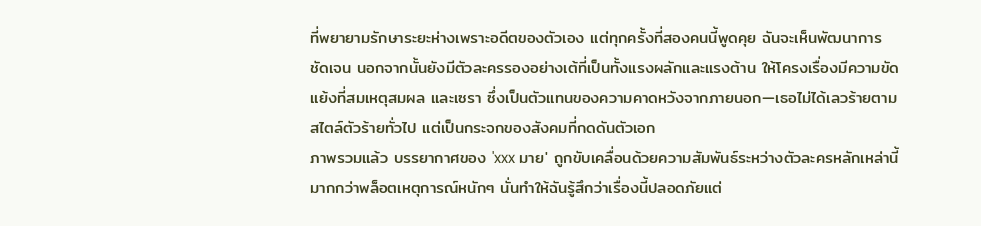ที่พยายามรักษาระยะห่างเพราะอดีตของตัวเอง แต่ทุกครั้งที่สองคนนี้พูดคุย ฉันจะเห็นพัฒนาการชัดเจน นอกจากนั้นยังมีตัวละครรองอย่างเต้ที่เป็นทั้งแรงผลักและแรงต้าน ให้โครงเรื่องมีความขัดแย้งที่สมเหตุสมผล และเซรา ซึ่งเป็นตัวแทนของความคาดหวังจากภายนอก—เธอไม่ได้เลวร้ายตามสไตล์ตัวร้ายทั่วไป แต่เป็นกระจกของสังคมที่กดดันตัวเอก
ภาพรวมแล้ว บรรยากาศของ 'xxx มาย' ถูกขับเคลื่อนด้วยความสัมพันธ์ระหว่างตัวละครหลักเหล่านี้ มากกว่าพล็อตเหตุการณ์หนักๆ นั่นทำให้ฉันรู้สึกว่าเรื่องนี้ปลอดภัยแต่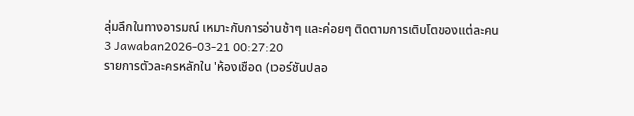ลุ่มลึกในทางอารมณ์ เหมาะกับการอ่านช้าๆ และค่อยๆ ติดตามการเติบโตของแต่ละคน
3 Jawaban2026-03-21 00:27:20
รายการตัวละครหลักใน 'ห้องเชือด (เวอร์ชันปลอ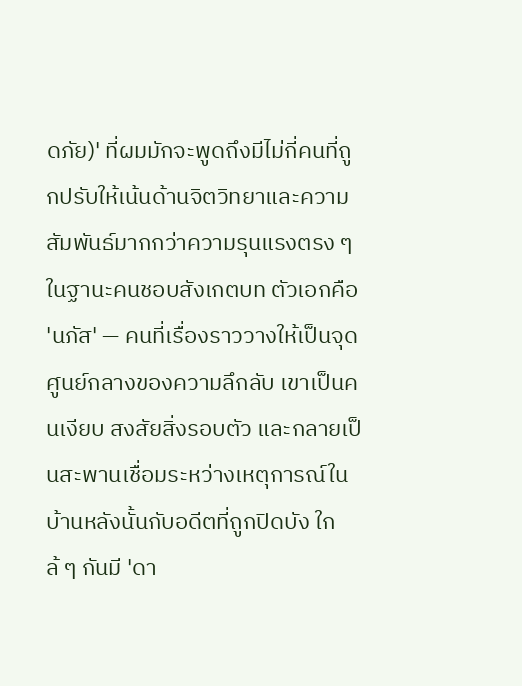ดภัย)' ที่ผมมักจะพูดถึงมีไม่กี่คนที่ถูกปรับให้เน้นด้านจิตวิทยาและความสัมพันธ์มากกว่าความรุนแรงตรง ๆ
ในฐานะคนชอบสังเกตบท ตัวเอกคือ 'นภัส' — คนที่เรื่องราววางให้เป็นจุดศูนย์กลางของความลึกลับ เขาเป็นคนเงียบ สงสัยสิ่งรอบตัว และกลายเป็นสะพานเชื่อมระหว่างเหตุการณ์ในบ้านหลังนั้นกับอดีตที่ถูกปิดบัง ใกล้ ๆ กันมี 'ดา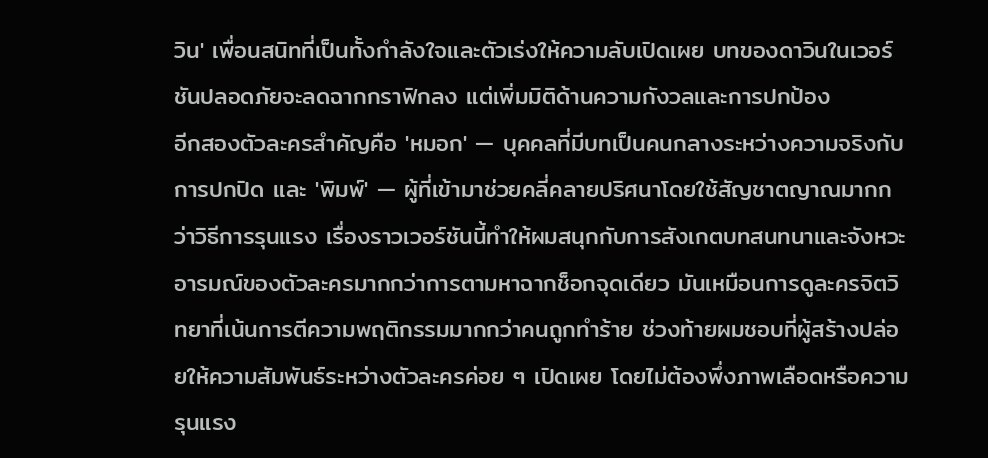วิน' เพื่อนสนิทที่เป็นทั้งกำลังใจและตัวเร่งให้ความลับเปิดเผย บทของดาวินในเวอร์ชันปลอดภัยจะลดฉากกราฟิกลง แต่เพิ่มมิติด้านความกังวลและการปกป้อง
อีกสองตัวละครสำคัญคือ 'หมอก' — บุคคลที่มีบทเป็นคนกลางระหว่างความจริงกับการปกปิด และ 'พิมพ์' — ผู้ที่เข้ามาช่วยคลี่คลายปริศนาโดยใช้สัญชาตญาณมากกว่าวิธีการรุนแรง เรื่องราวเวอร์ชันนี้ทำให้ผมสนุกกับการสังเกตบทสนทนาและจังหวะอารมณ์ของตัวละครมากกว่าการตามหาฉากช็อกจุดเดียว มันเหมือนการดูละครจิตวิทยาที่เน้นการตีความพฤติกรรมมากกว่าคนถูกทำร้าย ช่วงท้ายผมชอบที่ผู้สร้างปล่อยให้ความสัมพันธ์ระหว่างตัวละครค่อย ๆ เปิดเผย โดยไม่ต้องพึ่งภาพเลือดหรือความรุนแรง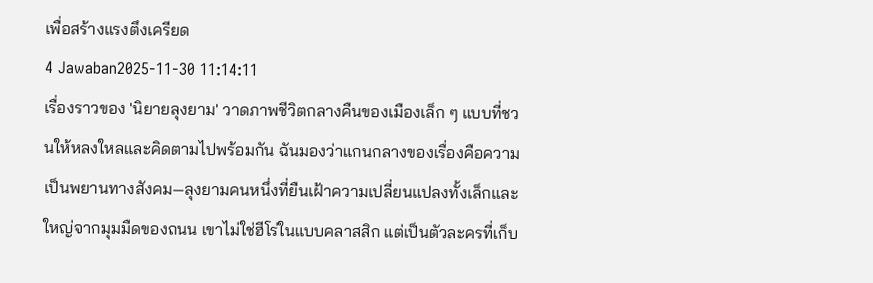เพื่อสร้างแรงตึงเครียด
4 Jawaban2025-11-30 11:14:11
เรื่องราวของ 'นิยายลุงยาม' วาดภาพชีวิตกลางคืนของเมืองเล็ก ๆ แบบที่ชวนให้หลงใหลและคิดตามไปพร้อมกัน ฉันมองว่าแกนกลางของเรื่องคือความเป็นพยานทางสังคม—ลุงยามคนหนึ่งที่ยืนเฝ้าความเปลี่ยนแปลงทั้งเล็กและใหญ่จากมุมมืดของถนน เขาไม่ใช่ฮีโร่ในแบบคลาสสิก แต่เป็นตัวละครที่เก็บ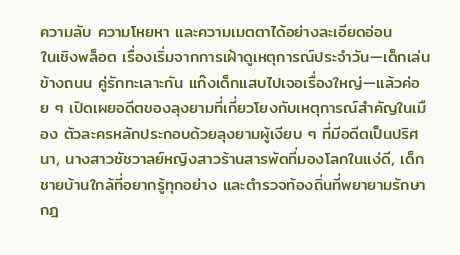ความลับ ความโหยหา และความเมตตาได้อย่างละเอียดอ่อน
ในเชิงพล็อต เรื่องเริ่มจากการเฝ้าดูเหตุการณ์ประจำวัน—เด็กเล่นข้างถนน คู่รักทะเลาะกัน แก๊งเด็กแสบไปเจอเรื่องใหญ่—แล้วค่อย ๆ เปิดเผยอดีตของลุงยามที่เกี่ยวโยงกับเหตุการณ์สำคัญในเมือง ตัวละครหลักประกอบด้วยลุงยามผู้เงียบ ๆ ที่มีอดีตเป็นปริศนา, นางสาวชัชวาลย์หญิงสาวร้านสารพัดที่มองโลกในแง่ดี, เด็กชายบ้านใกล้ที่อยากรู้ทุกอย่าง และตำรวจท้องถิ่นที่พยายามรักษากฎ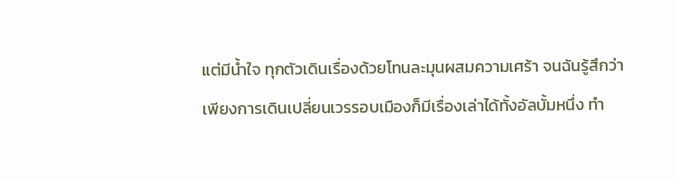แต่มีน้ำใจ ทุกตัวเดินเรื่องด้วยโทนละมุนผสมความเศร้า จนฉันรู้สึกว่าเพียงการเดินเปลี่ยนเวรรอบเมืองก็มีเรื่องเล่าได้ทั้งอัลบั้มหนึ่ง ทำ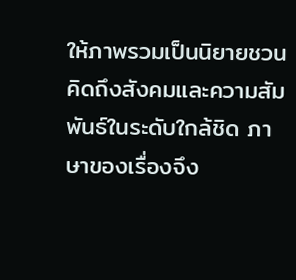ให้ภาพรวมเป็นนิยายชวนคิดถึงสังคมและความสัมพันธ์ในระดับใกล้ชิด ภาษาของเรื่องจึง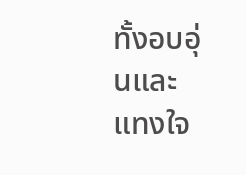ทั้งอบอุ่นและแทงใจ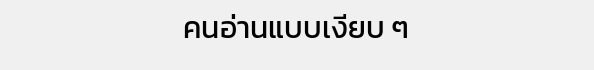คนอ่านแบบเงียบ ๆ